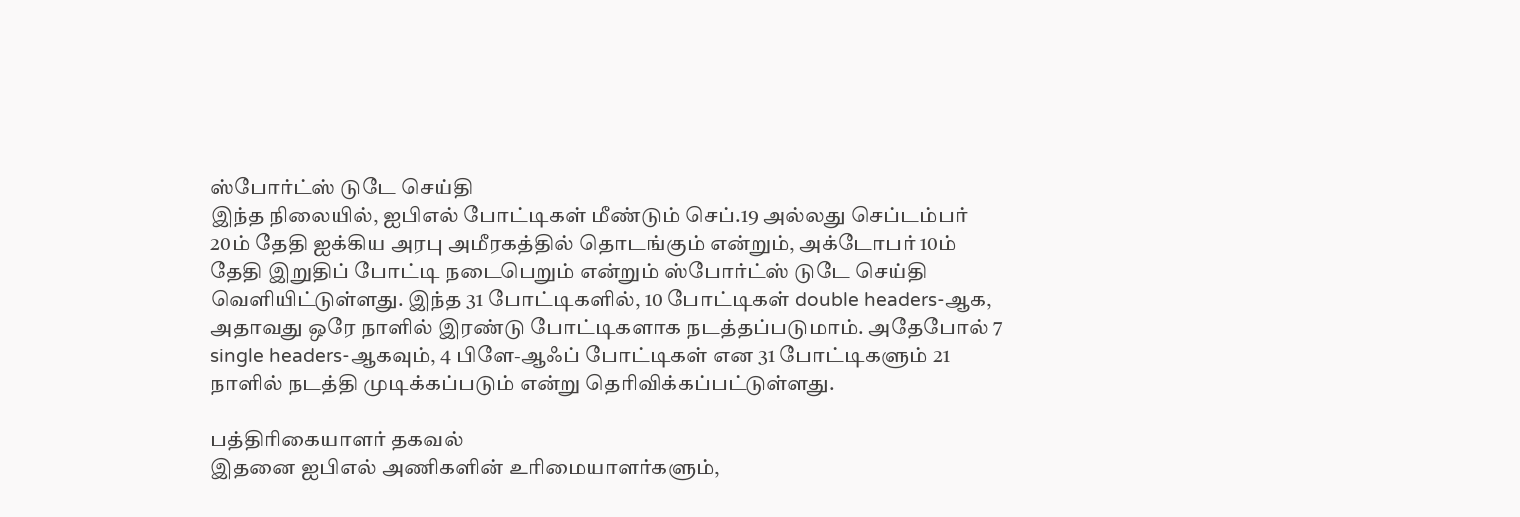ஸ்போர்ட்ஸ் டுடே செய்தி
இந்த நிலையில், ஐபிஎல் போட்டிகள் மீண்டும் செப்.19 அல்லது செப்டம்பர் 20ம் தேதி ஐக்கிய அரபு அமீரகத்தில் தொடங்கும் என்றும், அக்டோபர் 10ம் தேதி இறுதிப் போட்டி நடைபெறும் என்றும் ஸ்போர்ட்ஸ் டுடே செய்தி வெளியிட்டுள்ளது. இந்த 31 போட்டிகளில், 10 போட்டிகள் double headers-ஆக, அதாவது ஒரே நாளில் இரண்டு போட்டிகளாக நடத்தப்படுமாம். அதேபோல் 7 single headers-ஆகவும், 4 பிளே-ஆஃப் போட்டிகள் என 31 போட்டிகளும் 21 நாளில் நடத்தி முடிக்கப்படும் என்று தெரிவிக்கப்பட்டுள்ளது.

பத்திரிகையாளர் தகவல்
இதனை ஐபிஎல் அணிகளின் உரிமையாளர்களும்,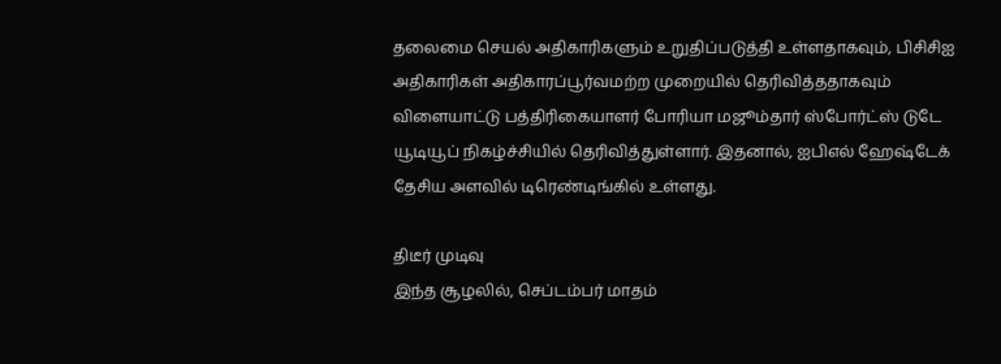தலைமை செயல் அதிகாரிகளும் உறுதிப்படுத்தி உள்ளதாகவும், பிசிசிஐ அதிகாரிகள் அதிகாரப்பூர்வமற்ற முறையில் தெரிவித்ததாகவும் விளையாட்டு பத்திரிகையாளர் போரியா மஜூம்தார் ஸ்போர்ட்ஸ் டுடே யூடியூப் நிகழ்ச்சியில் தெரிவித்துள்ளார். இதனால், ஐபிஎல் ஹேஷ்டேக் தேசிய அளவில் டிரெண்டிங்கில் உள்ளது.

திடீர் முடிவு
இந்த சூழலில், செப்டம்பர் மாதம்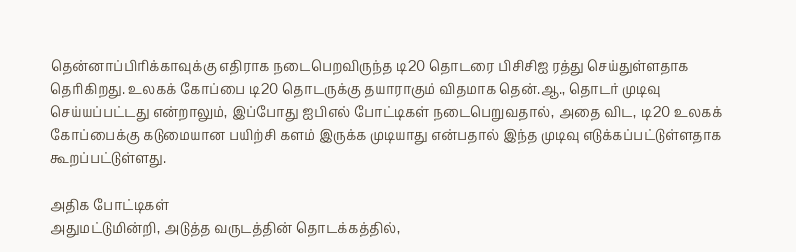தென்னாப்பிரிக்காவுக்கு எதிராக நடைபெறவிருந்த டி20 தொடரை பிசிசிஐ ரத்து செய்துள்ளதாக தெரிகிறது. உலகக் கோப்பை டி20 தொடருக்கு தயாராகும் விதமாக தென்.ஆ., தொடர் முடிவு செய்யப்பட்டது என்றாலும், இப்போது ஐபிஎல் போட்டிகள் நடைபெறுவதால், அதை விட, டி20 உலகக் கோப்பைக்கு கடுமையான பயிற்சி களம் இருக்க முடியாது என்பதால் இந்த முடிவு எடுக்கப்பட்டுள்ளதாக கூறப்பட்டுள்ளது.

அதிக போட்டிகள்
அதுமட்டுமின்றி, அடுத்த வருடத்தின் தொடக்கத்தில்,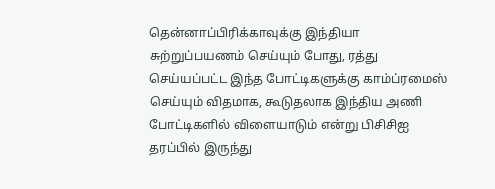தென்னாப்பிரிக்காவுக்கு இந்தியா சுற்றுப்பயணம் செய்யும் போது, ரத்து செய்யப்பட்ட இந்த போட்டிகளுக்கு காம்ப்ரமைஸ் செய்யும் விதமாக, கூடுதலாக இந்திய அணி போட்டிகளில் விளையாடும் என்று பிசிசிஐ தரப்பில் இருந்து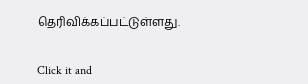தெரிவிக்கப்பட்டுள்ளது.


Click it and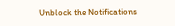Unblock the Notifications